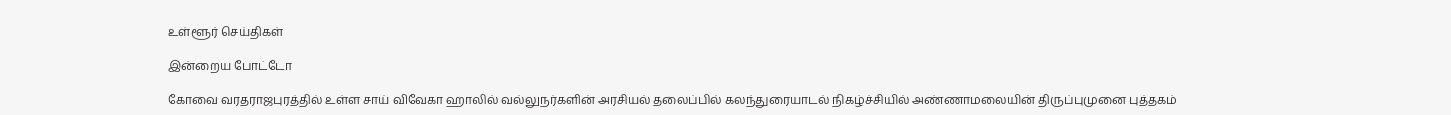உள்ளூர் செய்திகள்

இன்றைய போட்டோ

கோவை வரதராஜபுரத்தில் உள்ள சாய் விவேகா ஹாலில் வல்லுநர்களின் அரசியல் தலைப்பில் கலந்துரையாடல் நிகழ்ச்சியில் அண்ணாமலையின் திருப்புமுனை புத்தகம்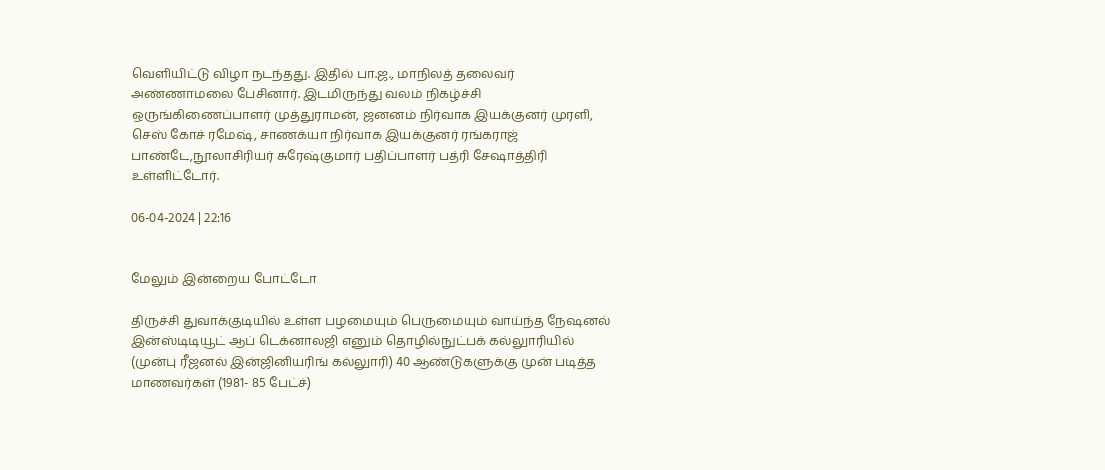வெளியிட்டு விழா நடந்தது. இதில் பா.ஜ., மாநிலத் தலைவர் அண்ணாமலை பேசினார். இடமிருந்து வலம் நிகழ்ச்சி ஒருங்கிணைப்பாளர் முத்துராமன், ஜனனம் நிர்வாக இயக்குனர் முரளி, செஸ் கோச் ரமேஷ், சாணக்யா நிர்வாக இயக்குனர் ரங்கராஜ் பாண்டே,நூலாசிரியர் சுரேஷ்குமார் பதிப்பாளர் பத்ரி சேஷாத்திரி உள்ளிட்டோர்.

06-04-2024 | 22:16


மேலும் இன்றைய போட்டோ

திருச்சி துவாக்குடியில் உள்ள பழமையும் பெருமையும் வாய்ந்த நேஷனல் இன்ஸ்டிடியூட் ஆப் டெக்னாலஜி எனும் தொழில்நுட்பக் கல்லுாரியில் (முன்பு ரீஜனல் இன்ஜினியரிங் கல்லுாரி) 40 ஆண்டுகளுக்கு முன் படித்த மாணவர்கள் (1981- 85 பேட்ச்)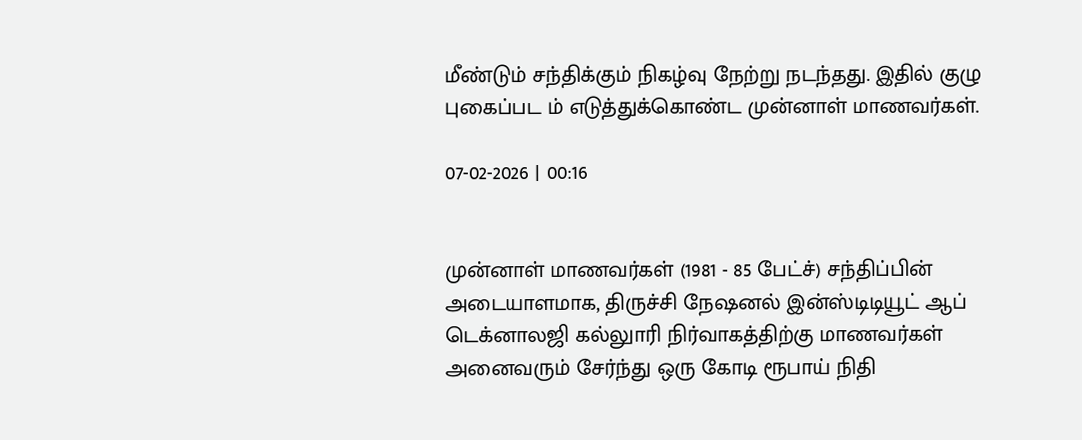மீண்டும் சந்திக்கும் நிகழ்வு நேற்று நடந்தது. இதில் குழு புகைப்பட ம் எடுத்துக்கொண்ட முன்னாள் மாணவர்கள்.

07-02-2026 | 00:16


முன்னாள் மாணவர்கள் (1981 - 85 பேட்ச்) சந்திப்பின் அடையாளமாக, திருச்சி நேஷனல் இன்ஸ்டிடியூட் ஆப் டெக்னாலஜி கல்லுாரி நிர்வாகத்திற்கு மாணவர்கள் அனைவரும் சேர்ந்து ஒரு கோடி ரூபாய் நிதி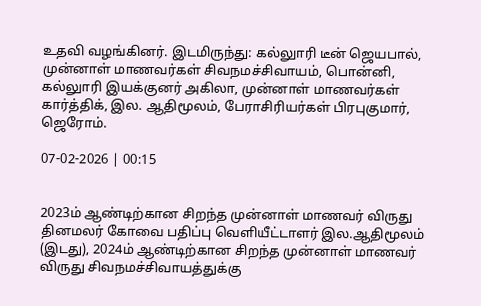உதவி வழங்கினர். இடமிருந்து: கல்லுாரி டீன் ஜெயபால், முன்னாள் மாணவர்கள் சிவநமச்சிவாயம், பொன்னி, கல்லுாரி இயக்குனர் அகிலா, முன்னாள் மாணவர்கள் கார்த்திக், இல. ஆதிமூலம், பேராசிரியர்கள் பிரபுகுமார், ஜெரோம்.

07-02-2026 | 00:15


2023ம் ஆண்டிற்கான சிறந்த முன்னாள் மாணவர் விருது தினமலர் கோவை பதிப்பு வெளியீட்டாளர் இல.ஆதிமூலம் (இடது), 2024ம் ஆண்டிற்கான சிறந்த முன்னாள் மாணவர் விருது சிவநமச்சிவாயத்துக்கு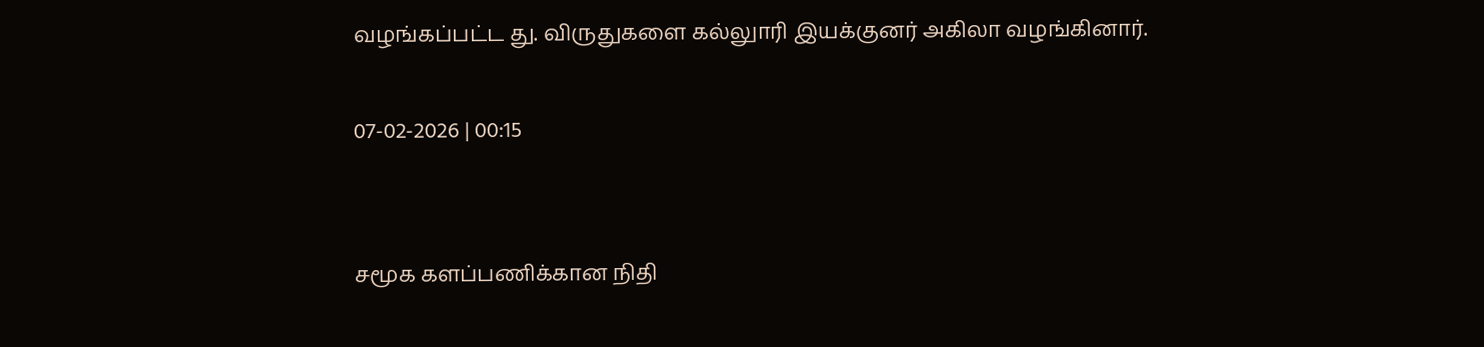வழங்கப்பட்ட து. விருதுகளை கல்லுாரி இயக்குனர் அகிலா வழங்கினார்.

07-02-2026 | 00:15


சமூக களப்பணிக்கான நிதி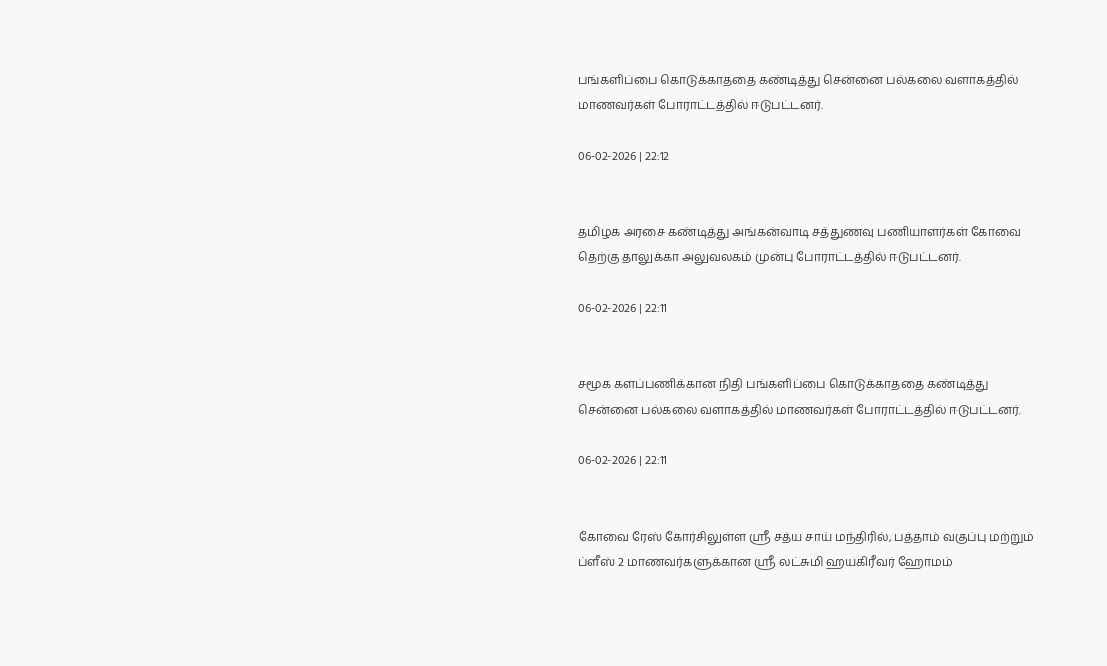பங்களிப்பை கொடுக்காததை கண்டித்து சென்னை பல்கலை வளாகத்தில் மாணவர்கள் போராட்டத்தில் ஈடுபட்டனர்.

06-02-2026 | 22:12


தமிழக அரசை கண்டித்து அங்கன்வாடி சத்துணவு பணியாளர்கள் கோவை தெற்கு தாலுக்கா அலுவலகம் முன்பு போராட்டத்தில் ஈடுபட்டனர்.

06-02-2026 | 22:11


சமூக களப்பணிக்கான நிதி பங்களிப்பை கொடுக்காததை கண்டித்து சென்னை பல்கலை வளாகத்தில் மாணவர்கள் போராட்டத்தில் ஈடுபட்டனர்.

06-02-2026 | 22:11


கோவை ரேஸ் கோர்சிலுள்ள ஶ்ரீ சத்ய சாய் மந்திரில், பத்தாம் வகுப்பு மற்றும் ப்ளீஸ் 2 மாணவர்களுக்கான ஸ்ரீ லட்சுமி ஹயகிரீவர் ஹோமம்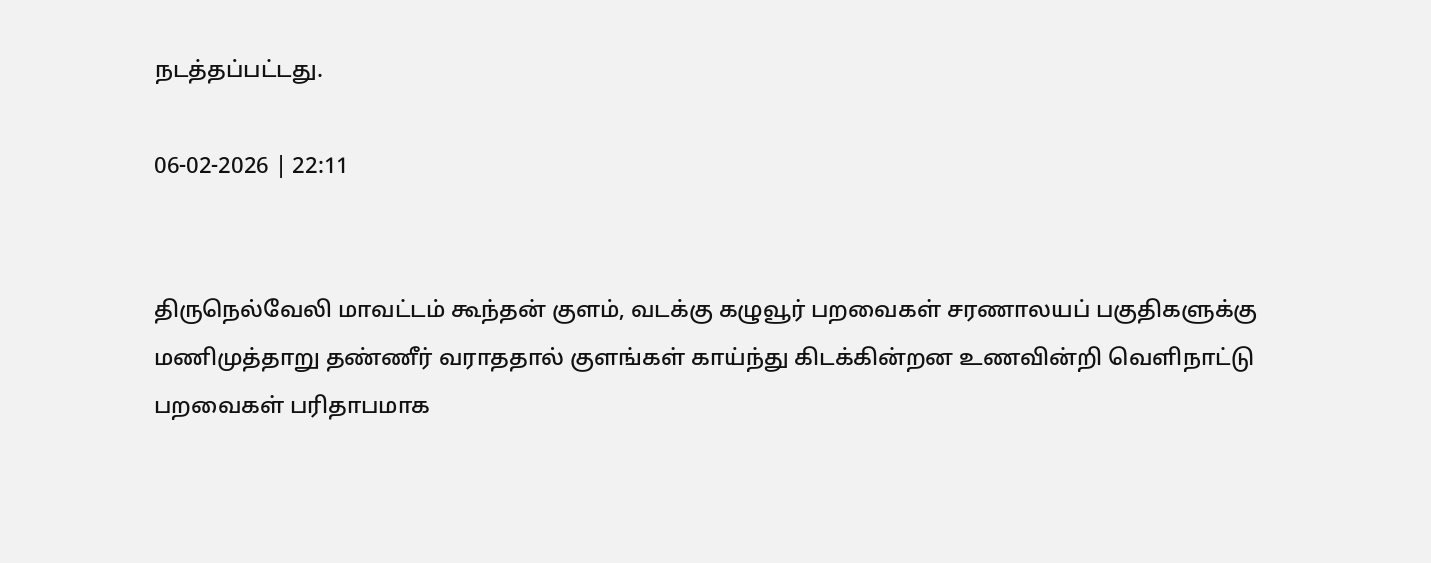நடத்தப்பட்டது.

06-02-2026 | 22:11


திருநெல்வேலி மாவட்டம் கூந்தன் குளம், வடக்கு கழுவூர் பறவைகள் சரணாலயப் பகுதிகளுக்கு மணிமுத்தாறு தண்ணீர் வராததால் குளங்கள் காய்ந்து கிடக்கின்றன உணவின்றி வெளிநாட்டு பறவைகள் பரிதாபமாக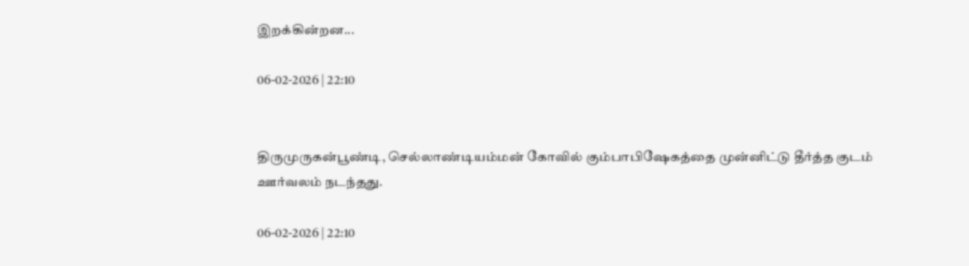இறக்கின்றன...

06-02-2026 | 22:10


திருமுருகன்பூண்டி, செல்லாண்டியம்மன் கோவில் கும்பாபிஷேகத்தை முன்னிட்டு தீர்த்த குடம் ஊர்வலம் நடந்தது.

06-02-2026 | 22:10